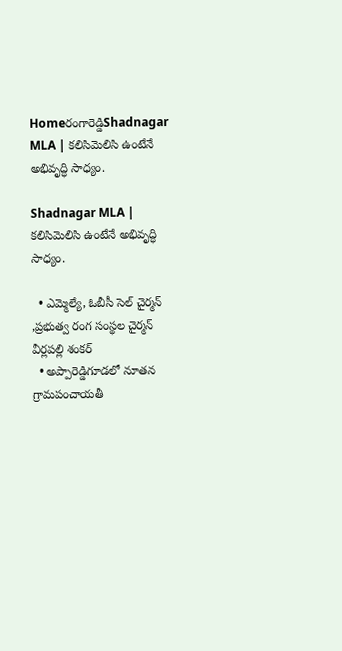Homeరంగారెడ్డిShadnagar MLA | కలిసిమెలిసి ఉంటేనే అభివృద్ధి సాధ్యం.

Shadnagar MLA | కలిసిమెలిసి ఉంటేనే అభివృద్ధి సాధ్యం.

  • ఎమ్మెల్యే, ఓబీసీ సెల్ చైర్మన్ ,ప్రభుత్వ రంగ సంస్థల చైర్మన్ వీర్లపల్లి శంకర్
  • అప్పారెడ్డిగూడలో నూతన గ్రామపంచాయతీ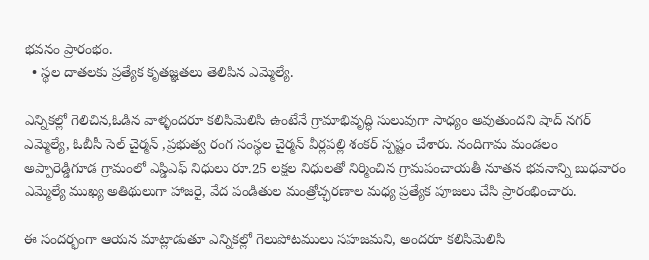భవనం ప్రారంభం.
  • స్థల దాతలకు ప్రత్యేక కృతజ్ఞతలు తెలిపిన ఎమ్మెల్యే.

ఎన్నికల్లో గెలిచిన,ఓడిన వాళ్ళందరూ కలిసిమెలిసి ఉంటేనే గ్రామాభివృద్ధి సులువుగా సాధ్యం అవుతుందని షాద్ నగర్ ఎమ్మెల్యే, ఓబీసీ సెల్ చైర్మన్ ,ప్రభుత్వ రంగ సంస్థల చైర్మన్ వీర్లపల్లి శంకర్ స్పష్టం చేశారు. నందిగామ మండలం అప్పారెడ్డిగూడ గ్రామంలో ఎస్డిఎఫ్ నిధులు రూ.25 లక్షల నిధులతో నిర్మించిన గ్రామపంచాయతీ నూతన భవనాన్ని బుధవారం ఎమ్మెల్యే ముఖ్య అతిథులుగా హాజరై, వేద పండితుల మంత్రోచ్ఛరణాల మధ్య ప్రత్యేక పూజలు చేసి ప్రారంభించారు.

ఈ సందర్భంగా ఆయన మాట్లాడుతూ ఎన్నికల్లో గెలుపోటములు సహజమని, అందరూ కలిసిమెలిసి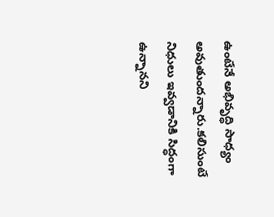ఉంటేనే అభివృద్ధి సాధ్యం అవుతుందన్నారు.కలిసుంటే నిధులు ఇవ్వడానికి సిద్ధంగా ఉన్నానని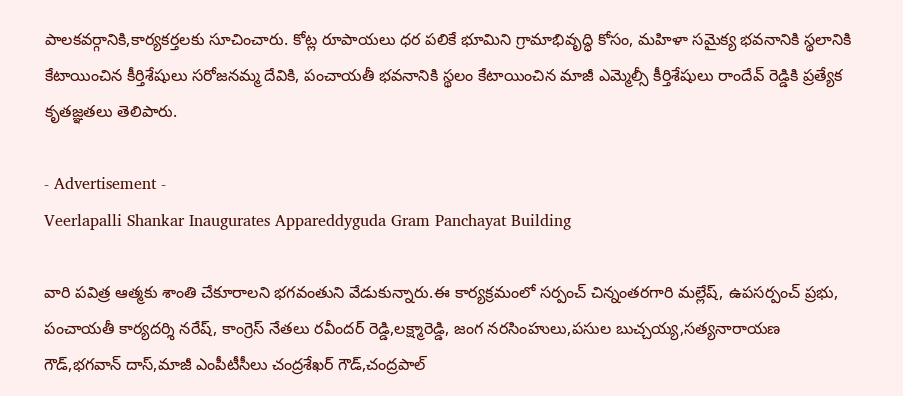పాలకవర్గానికి,కార్యకర్తలకు సూచించారు. కోట్ల రూపాయలు ధర పలికే భూమిని గ్రామాభివృద్ధి కోసం, మహిళా సమైక్య భవనానికి స్థలానికి కేటాయించిన కీర్తిశేషులు సరోజనమ్మ దేవికి, పంచాయతీ భవనానికి స్థలం కేటాయించిన మాజీ ఎమ్మెల్సీ కీర్తిశేషులు రాందేవ్ రెడ్డికి ప్రత్యేక కృతజ్ఞతలు తెలిపారు.

- Advertisement -
Veerlapalli Shankar Inaugurates Appareddyguda Gram Panchayat Building

వారి పవిత్ర ఆత్మకు శాంతి చేకూరాలని భగవంతుని వేడుకున్నారు.ఈ కార్యక్రమంలో సర్పంచ్ చిన్నంతరగారి మల్లేష్, ఉపసర్పంచ్ ప్రభు, పంచాయతీ కార్యదర్శి నరేష్, కాంగ్రెస్ నేతలు రవీందర్ రెడ్డి,లక్ష్మారెడ్డి, జంగ నరసింహులు,పసుల బుచ్చయ్య,సత్యనారాయణ గౌడ్,భగవాన్ దాస్,మాజీ ఎంపీటీసీలు చంద్రశేఖర్ గౌడ్,చంద్రపాల్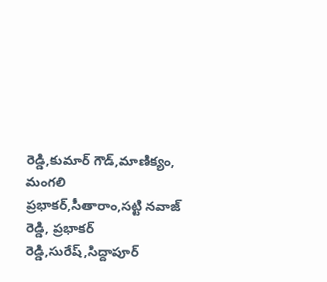రెడ్డి,కుమార్ గౌడ్,మాణిక్యం, మంగలి ప్రభాకర్,సీతారాం,సట్టి నవాజ్ రెడ్డి, ప్రభాకర్ రెడ్డి,సురేష్,సిద్దాపూర్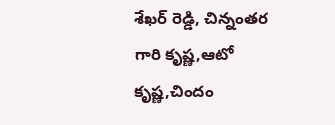శేఖర్ రెడ్డి, చిన్నంతర గారి కృష్ణ,ఆటో కృష్ణ,చిందం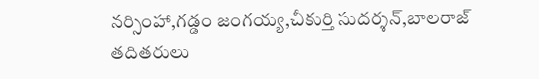నర్సింహా,గడ్డం జంగయ్య,చీకుర్తి సుదర్శన్,బాలరాజ్ తదితరులు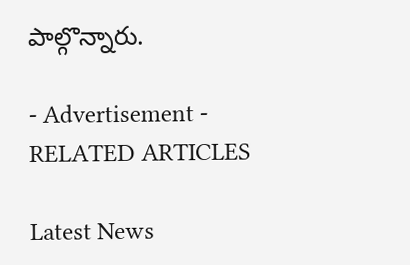పాల్గొన్నారు.

- Advertisement -
RELATED ARTICLES

Latest News